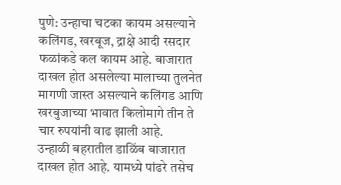पुणे: उन्हाचा चटका कायम असल्याने कलिंगड, खरबूज, द्राक्षे आदी रसदार फळांकडे कल कायम आहे. बाजारात दाखल होत असलेल्या मालाच्या तुलनेत मागणी जास्त असल्याने कलिंगड आणि खरबुजाच्या भावात किलोमागे तीन ते चार रुपयांनी वाढ झाली आहे.
उन्हाळी बहरातील डाळिंब बाजारात दाखल होत आहे. यामध्ये पांढरे तसेच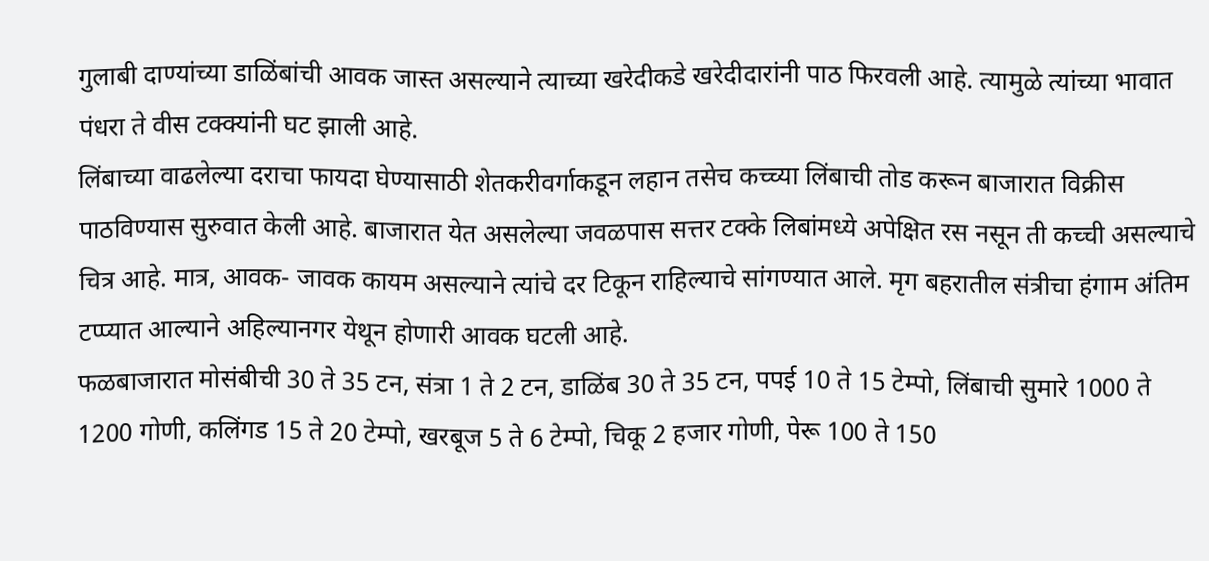गुलाबी दाण्यांच्या डाळिंबांची आवक जास्त असल्याने त्याच्या खरेदीकडे खरेदीदारांनी पाठ फिरवली आहे. त्यामुळे त्यांच्या भावात पंधरा ते वीस टक्क्यांनी घट झाली आहे.
लिंबाच्या वाढलेल्या दराचा फायदा घेण्यासाठी शेतकरीवर्गाकडून लहान तसेच कच्च्या लिंबाची तोड करून बाजारात विक्रीस पाठविण्यास सुरुवात केली आहे. बाजारात येत असलेल्या जवळपास सत्तर टक्के लिबांमध्ये अपेक्षित रस नसून ती कच्ची असल्याचे चित्र आहे. मात्र, आवक- जावक कायम असल्याने त्यांचे दर टिकून राहिल्याचे सांगण्यात आले. मृग बहरातील संत्रीचा हंगाम अंतिम टप्प्यात आल्याने अहिल्यानगर येथून होणारी आवक घटली आहे.
फळबाजारात मोसंबीची 30 ते 35 टन, संत्रा 1 ते 2 टन, डाळिंब 30 ते 35 टन, पपई 10 ते 15 टेम्पो, लिंबाची सुमारे 1000 ते 1200 गोणी, कलिंगड 15 ते 20 टेम्पो, खरबूज 5 ते 6 टेम्पो, चिकू 2 हजार गोणी, पेरू 100 ते 150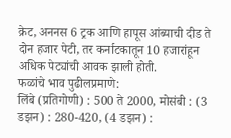क्रेट, अननस 6 ट्रक आणि हापूस आंब्याची दीड ते दोन हजार पेटी, तर कर्नाटकातून 10 हजारांहून अधिक पेट्यांची आवक झाली होती.
फळांचे भाव पुढीलप्रमाणे:
लिंबे (प्रतिगोणी) : 500 ते 2000, मोसंबी : (3 डझन) : 280-420, (4 डझन) :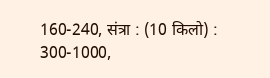160-240, संत्रा : (10 किलो) : 300-1000,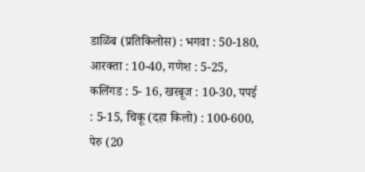डाळिंब (प्रतिकिलोस) : भगवा : 50-180, आरक्ता : 10-40, गणेश : 5-25, कलिंगड : 5- 16, खरबूज : 10-30, पपई : 5-15, चिकू (दहा किलो) : 100-600, पेरु (20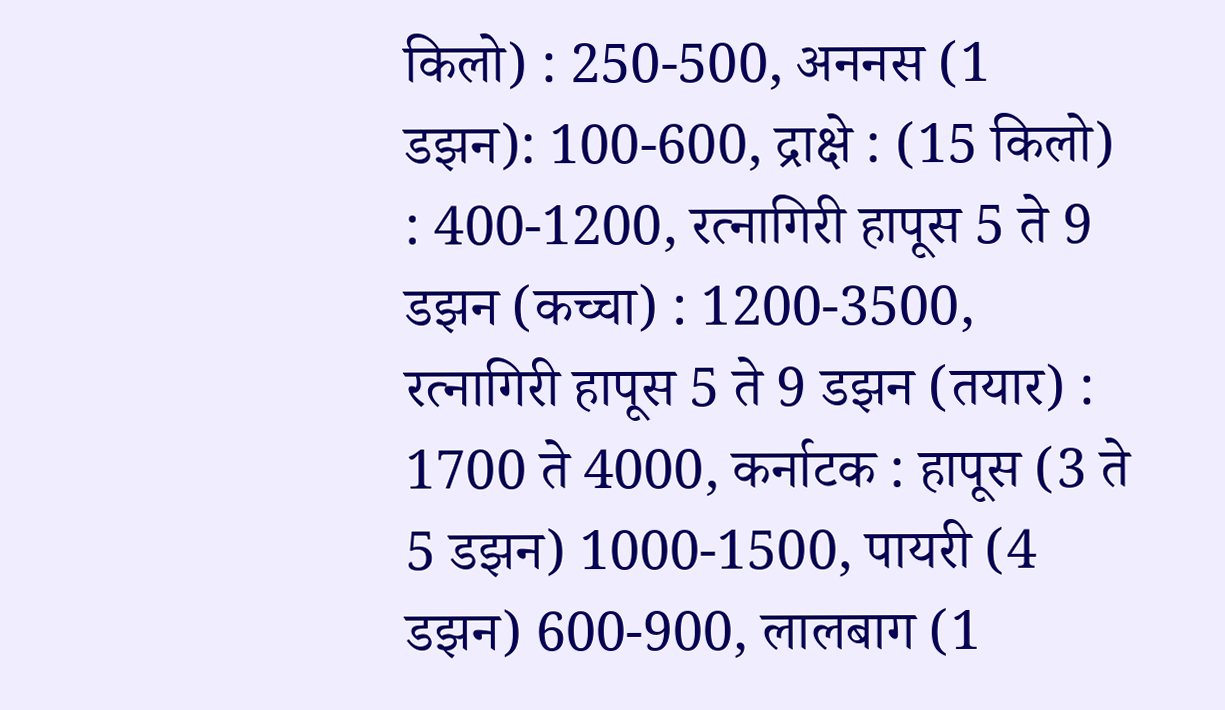किलो) : 250-500, अननस (1 डझन): 100-600, द्राक्षे : (15 किलो) : 400-1200, रत्नागिरी हापूस 5 ते 9 डझन (कच्चा) : 1200-3500, रत्नागिरी हापूस 5 ते 9 डझन (तयार) : 1700 ते 4000, कर्नाटक : हापूस (3 ते 5 डझन) 1000-1500, पायरी (4 डझन) 600-900, लालबाग (1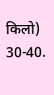किलो) 30-40.